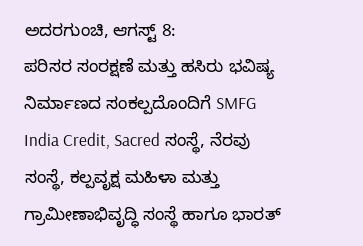ಅದರಗುಂಚಿ, ಆಗಸ್ಟ್ 8:
ಪರಿಸರ ಸಂರಕ್ಷಣೆ ಮತ್ತು ಹಸಿರು ಭವಿಷ್ಯ ನಿರ್ಮಾಣದ ಸಂಕಲ್ಪದೊಂದಿಗೆ SMFG India Credit, Sacred ಸಂಸ್ಥೆ, ನೆರವು ಸಂಸ್ಥೆ, ಕಲ್ಪವೃಕ್ಷ ಮಹಿಳಾ ಮತ್ತು ಗ್ರಾಮೀಣಾಭಿವೃದ್ಧಿ ಸಂಸ್ಥೆ ಹಾಗೂ ಭಾರತ್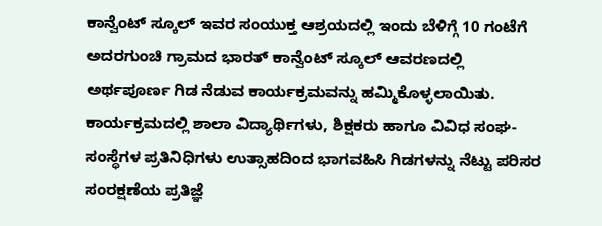ಕಾನ್ವೆಂಟ್ ಸ್ಕೂಲ್ ಇವರ ಸಂಯುಕ್ತ ಆಶ್ರಯದಲ್ಲಿ ಇಂದು ಬೆಳಿಗ್ಗೆ 10 ಗಂಟೆಗೆ ಅದರಗುಂಚಿ ಗ್ರಾಮದ ಭಾರತ್ ಕಾನ್ವೆಂಟ್ ಸ್ಕೂಲ್ ಆವರಣದಲ್ಲಿ ಅರ್ಥಪೂರ್ಣ ಗಿಡ ನೆಡುವ ಕಾರ್ಯಕ್ರಮವನ್ನು ಹಮ್ಮಿಕೊಳ್ಳಲಾಯಿತು.
ಕಾರ್ಯಕ್ರಮದಲ್ಲಿ ಶಾಲಾ ವಿದ್ಯಾರ್ಥಿಗಳು, ಶಿಕ್ಷಕರು ಹಾಗೂ ವಿವಿಧ ಸಂಘ-ಸಂಸ್ಥೆಗಳ ಪ್ರತಿನಿಧಿಗಳು ಉತ್ಸಾಹದಿಂದ ಭಾಗವಹಿಸಿ ಗಿಡಗಳನ್ನು ನೆಟ್ಟು ಪರಿಸರ ಸಂರಕ್ಷಣೆಯ ಪ್ರತಿಜ್ಞೆ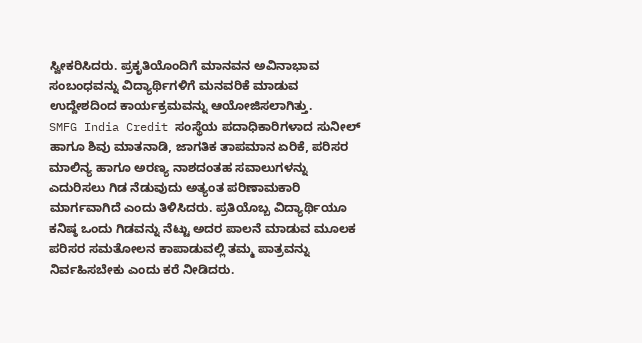ಸ್ವೀಕರಿಸಿದರು. ಪ್ರಕೃತಿಯೊಂದಿಗೆ ಮಾನವನ ಅವಿನಾಭಾವ ಸಂಬಂಧವನ್ನು ವಿದ್ಯಾರ್ಥಿಗಳಿಗೆ ಮನವರಿಕೆ ಮಾಡುವ ಉದ್ದೇಶದಿಂದ ಕಾರ್ಯಕ್ರಮವನ್ನು ಆಯೋಜಿಸಲಾಗಿತ್ತು.
SMFG India Credit ಸಂಸ್ಥೆಯ ಪದಾಧಿಕಾರಿಗಳಾದ ಸುನೀಲ್ ಹಾಗೂ ಶಿವು ಮಾತನಾಡಿ, ಜಾಗತಿಕ ತಾಪಮಾನ ಏರಿಕೆ, ಪರಿಸರ ಮಾಲಿನ್ಯ ಹಾಗೂ ಅರಣ್ಯ ನಾಶದಂತಹ ಸವಾಲುಗಳನ್ನು ಎದುರಿಸಲು ಗಿಡ ನೆಡುವುದು ಅತ್ಯಂತ ಪರಿಣಾಮಕಾರಿ ಮಾರ್ಗವಾಗಿದೆ ಎಂದು ತಿಳಿಸಿದರು. ಪ್ರತಿಯೊಬ್ಬ ವಿದ್ಯಾರ್ಥಿಯೂ ಕನಿಷ್ಠ ಒಂದು ಗಿಡವನ್ನು ನೆಟ್ಟು ಅದರ ಪಾಲನೆ ಮಾಡುವ ಮೂಲಕ ಪರಿಸರ ಸಮತೋಲನ ಕಾಪಾಡುವಲ್ಲಿ ತಮ್ಮ ಪಾತ್ರವನ್ನು ನಿರ್ವಹಿಸಬೇಕು ಎಂದು ಕರೆ ನೀಡಿದರು.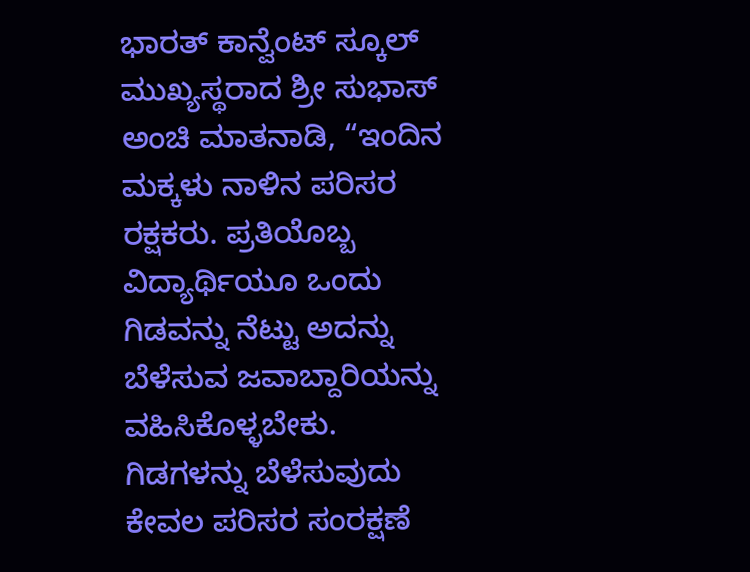ಭಾರತ್ ಕಾನ್ವೆಂಟ್ ಸ್ಕೂಲ್ ಮುಖ್ಯಸ್ಥರಾದ ಶ್ರೀ ಸುಭಾಸ್ ಅಂಚಿ ಮಾತನಾಡಿ, “ಇಂದಿನ ಮಕ್ಕಳು ನಾಳಿನ ಪರಿಸರ ರಕ್ಷಕರು. ಪ್ರತಿಯೊಬ್ಬ ವಿದ್ಯಾರ್ಥಿಯೂ ಒಂದು ಗಿಡವನ್ನು ನೆಟ್ಟು ಅದನ್ನು ಬೆಳೆಸುವ ಜವಾಬ್ದಾರಿಯನ್ನು ವಹಿಸಿಕೊಳ್ಳಬೇಕು. ಗಿಡಗಳನ್ನು ಬೆಳೆಸುವುದು ಕೇವಲ ಪರಿಸರ ಸಂರಕ್ಷಣೆ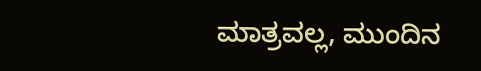ಮಾತ್ರವಲ್ಲ, ಮುಂದಿನ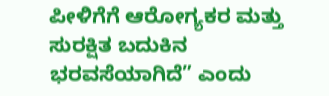ಪೀಳಿಗೆಗೆ ಆರೋಗ್ಯಕರ ಮತ್ತು ಸುರಕ್ಷಿತ ಬದುಕಿನ ಭರವಸೆಯಾಗಿದೆ” ಎಂದು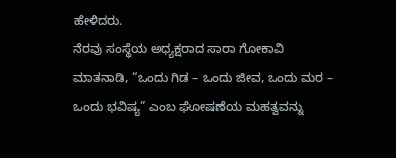ಹೇಳಿದರು.
ನೆರವು ಸಂಸ್ಥೆಯ ಅಧ್ಯಕ್ಷರಾದ ಸಾರಾ ಗೋಕಾವಿ ಮಾತನಾಡಿ, “ಒಂದು ಗಿಡ – ಒಂದು ಜೀವ, ಒಂದು ಮರ – ಒಂದು ಭವಿಷ್ಯ” ಎಂಬ ಘೋಷಣೆಯ ಮಹತ್ವವನ್ನು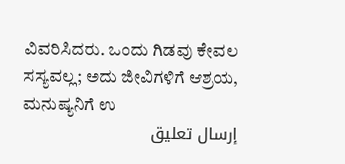ವಿವರಿಸಿದರು. ಒಂದು ಗಿಡವು ಕೇವಲ ಸಸ್ಯವಲ್ಲ; ಅದು ಜೀವಿಗಳಿಗೆ ಆಶ್ರಯ, ಮನುಷ್ಯನಿಗೆ ಉ
إرسال تعليق